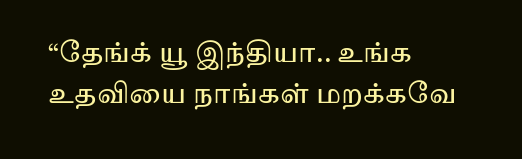“தேங்க் யூ இந்தியா.. உங்க உதவியை நாங்கள் மறக்கவே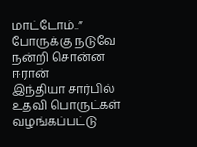மாட்டோம்..” போருக்கு நடுவே நன்றி சொன்ன ஈரான்
இந்தியா சார்பில் உதவி பொருட்கள் வழங்கப்பட்டு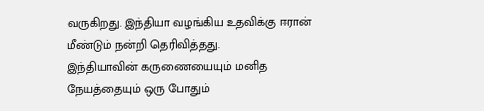வருகிறது. இந்தியா வழங்கிய உதவிக்கு ஈரான் மீண்டும் நன்றி தெரிவித்தது.
இந்தியாவின் கருணையையும் மனித நேயத்தையும் ஒரு போதும்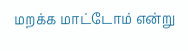மறக்க மாட்டோம் என்று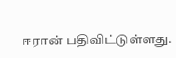ஈரான் பதிவிட்டுள்ளது.